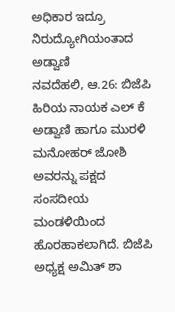ಅಧಿಕಾರ ಇದ್ರೂ ನಿರುದ್ಯೋಗಿಯಂತಾದ ಅಡ್ವಾಣಿ
ನವದೆಹಲಿ, ಆ.26: ಬಿಜೆಪಿ ಹಿರಿಯ ನಾಯಕ ಎಲ್ ಕೆ ಅಡ್ವಾಣಿ ಹಾಗೂ ಮುರಳಿ ಮನೋಹರ್ ಜೋಶಿ ಅವರನ್ನು ಪಕ್ಷದ ಸಂಸದೀಯ ಮಂಡಳಿಯಿಂದ ಹೊರಹಾಕಲಾಗಿದೆ. ಬಿಜೆಪಿ ಅಧ್ಯಕ್ಷ ಅಮಿತ್ ಶಾ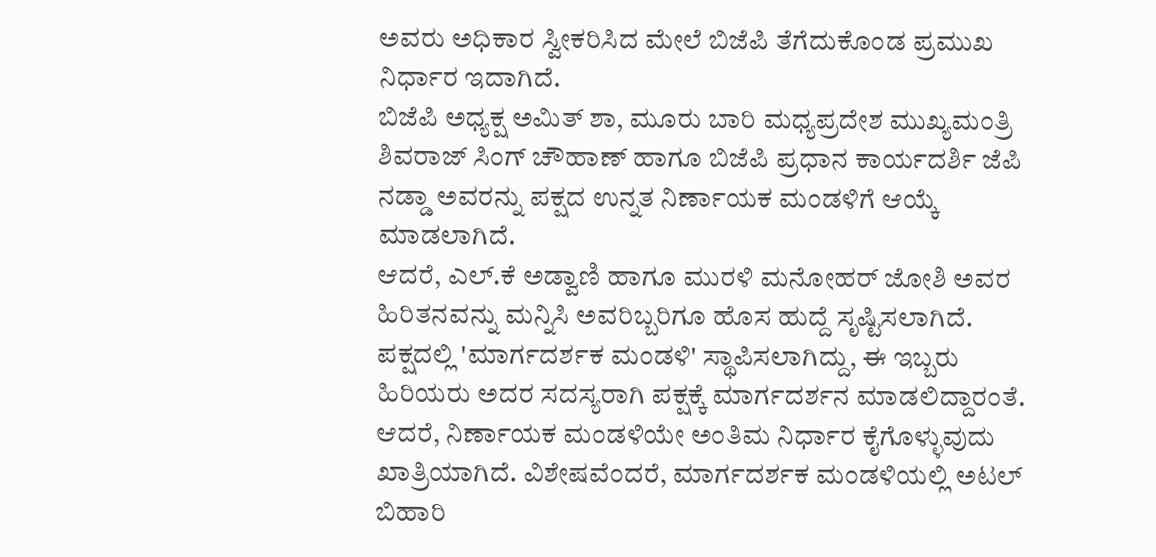ಅವರು ಅಧಿಕಾರ ಸ್ವೀಕರಿಸಿದ ಮೇಲೆ ಬಿಜೆಪಿ ತೆಗೆದುಕೊಂಡ ಪ್ರಮುಖ ನಿರ್ಧಾರ ಇದಾಗಿದೆ.
ಬಿಜೆಪಿ ಅಧ್ಯಕ್ಷ ಅಮಿತ್ ಶಾ, ಮೂರು ಬಾರಿ ಮಧ್ಯಪ್ರದೇಶ ಮುಖ್ಯಮಂತ್ರಿ ಶಿವರಾಜ್ ಸಿಂಗ್ ಚೌಹಾಣ್ ಹಾಗೂ ಬಿಜೆಪಿ ಪ್ರಧಾನ ಕಾರ್ಯದರ್ಶಿ ಜೆಪಿ ನಡ್ಡಾ ಅವರನ್ನು ಪಕ್ಷದ ಉನ್ನತ ನಿರ್ಣಾಯಕ ಮಂಡಳಿಗೆ ಆಯ್ಕೆ ಮಾಡಲಾಗಿದೆ.
ಆದರೆ, ಎಲ್.ಕೆ ಅಡ್ವಾಣಿ ಹಾಗೂ ಮುರಳಿ ಮನೋಹರ್ ಜೋಶಿ ಅವರ ಹಿರಿತನವನ್ನು ಮನ್ನಿಸಿ ಅವರಿಬ್ಬರಿಗೂ ಹೊಸ ಹುದ್ದೆ ಸೃಷ್ಟಿಸಲಾಗಿದೆ. ಪಕ್ಷದಲ್ಲಿ 'ಮಾರ್ಗದರ್ಶಕ ಮಂಡಳಿ' ಸ್ಥಾಪಿಸಲಾಗಿದ್ದು, ಈ ಇಬ್ಬರು ಹಿರಿಯರು ಅದರ ಸದಸ್ಯರಾಗಿ ಪಕ್ಷಕ್ಕೆ ಮಾರ್ಗದರ್ಶನ ಮಾಡಲಿದ್ದಾರಂತೆ. ಆದರೆ, ನಿರ್ಣಾಯಕ ಮಂಡಳಿಯೇ ಅಂತಿಮ ನಿರ್ಧಾರ ಕೈಗೊಳ್ಳುವುದು ಖಾತ್ರಿಯಾಗಿದೆ. ವಿಶೇಷವೆಂದರೆ, ಮಾರ್ಗದರ್ಶಕ ಮಂಡಳಿಯಲ್ಲಿ ಅಟಲ್ ಬಿಹಾರಿ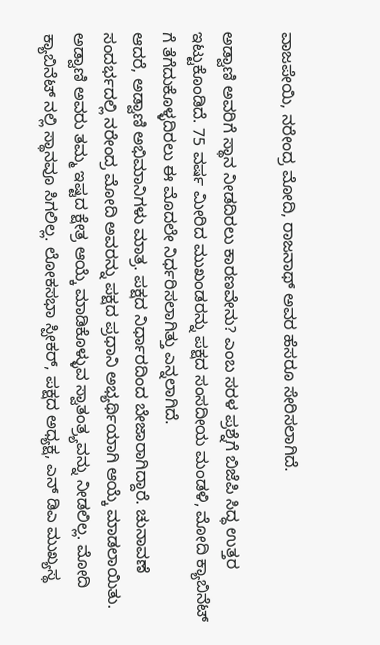ವಾಜಪೇಯಿ, ನರೇಂದ್ರ ಮೋದಿ, ರಾಜನಾಥ್ ಅವರ ಹೆಸರೂ ಸೇರಿಸಲಾಗಿದೆ.

ಅಡ್ವಾಣಿ ಅವರಿಗೆ ಸ್ಥಾನ ನೀಡದಿರಲು ಕಾರಣವೇನು? ಎಂಬ ಸರಳ ಪ್ರಶ್ನೆಗೆ ಬಿಜೆಪಿ ಸಿದ್ಧ ಉತ್ತರ ಇಟ್ಟುಕೊಂಡಿದೆ. 75 ವರ್ಷ ಮೀರಿದ ಮುಖಂಡರನ್ನು ಪಕ್ಷದ ಸಂಸದೀಯ ಮಂಡಳಿ, ಮೋದಿ ಕ್ಯಾಬಿನೆಟ್ ಗೆ ತೆಗೆದುಕೊಳ್ಳದಿರಲು ಈ ಮೊದಲೇ ನಿರ್ಧರಿಸಲಾಗಿತ್ತು ಎನ್ನಲಾಗಿದೆ.
ಆದರೆ, ಅಡ್ವಾಣಿ ಅಭಿಮಾನಿಗಳು ಮಾತ್ರ. ಪಕ್ಷದ ನಿರ್ಧಾರದಿಂದ ಬೇಜಾರಾಗಿದ್ದಾರೆ. ಚುನಾವಣೆ ಸಂದರ್ಭದಲ್ಲಿ ನರೇಂದ್ರ ಮೋದಿ ಅವರನ್ನು ಪಕ್ಷದ ಪ್ರಧಾನಿ ಅಭ್ಯರ್ಥಿಯಾಗಿ ಆಯ್ಕೆ ಮಾಡಲಾಯಿತು. ಅಡ್ವಾಣಿ ಅವರು ತಮ್ಮ ಇಷ್ಟದ ಕ್ಷೇತ್ರ ಆಯ್ಕೆ ಮಾಡಿಕೊಳ್ಳುವ ಸ್ವಾತಂತ್ರ್ಯವನ್ನು ನೀಡಲಿಲ್ಲ. ಮೋದಿ ಕ್ಯಾಬಿನೆಟ್ ನಲ್ಲಿ ಸ್ಥಾನವೂ ಸಿಗಲಿಲ್ಲ. ಲೋಕಸಭಾ ಸ್ಪೀಕರ್, ಪಕ್ಷದ ಅಧ್ಯಕ್ಷ, ಎನ್ ಡಿಎ ಮುಖ್ಯಸ್ಥ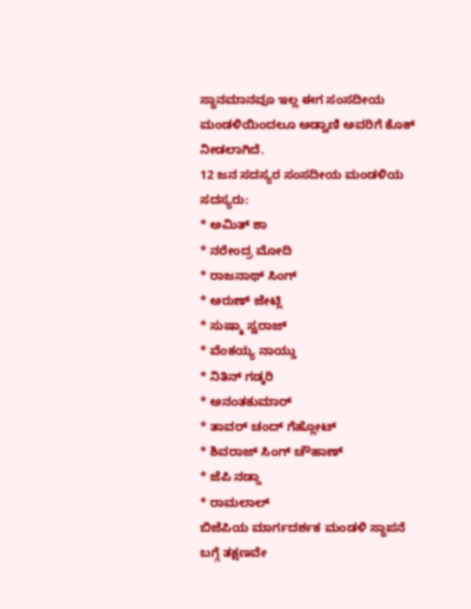ಸ್ಥಾನಮಾನವೂ ಇಲ್ಲ ಈಗ ಸಂಸದೀಯ ಮಂಡಳಿಯಿಂದಲೂ ಅಡ್ವಾಣಿ ಅವರಿಗೆ ಕೊಕ್ ನೀಡಲಾಗಿದೆ.
12 ಜನ ಸದಸ್ಯರ ಸಂಸದೀಯ ಮಂಡಳಿಯ ಸದಸ್ಯರು:
* ಅಮಿತ್ ಶಾ
* ನರೇಂದ್ರ ಮೋದಿ
* ರಾಜನಾಥ್ ಸಿಂಗ್
* ಅರುಣ್ ಜೇಟ್ಲಿ
* ಸುಷ್ಮಾ ಸ್ವರಾಜ್
* ವೆಂಕಯ್ಯ ನಾಯ್ಡು
* ನಿತಿನ್ ಗಡ್ಕರಿ
* ಅನಂತಕುಮಾರ್
* ತಾವರ್ ಚಂದ್ ಗೆಹ್ಲೋಟ್
* ಶಿವರಾಜ್ ಸಿಂಗ್ ಚೌಹಾಣ್
* ಜೆಪಿ ನಡ್ಡಾ
* ರಾಮಲಾಲ್
ಬಿಜೆಪಿಯ ಮಾರ್ಗದರ್ಶಕ ಮಂಡಳಿ ಸ್ಥಾಪನೆ ಬಗ್ಗೆ ತಕ್ಷಣವೇ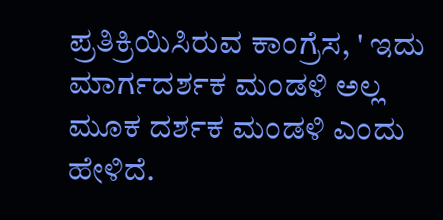ಪ್ರತಿಕ್ರಿಯಿಸಿರುವ ಕಾಂಗ್ರೆಸ, ' ಇದು ಮಾರ್ಗದರ್ಶಕ ಮಂಡಳಿ ಅಲ್ಲ ಮೂಕ ದರ್ಶಕ ಮಂಡಳಿ ಎಂದು ಹೇಳಿದೆ.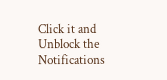Click it and Unblock the Notifications